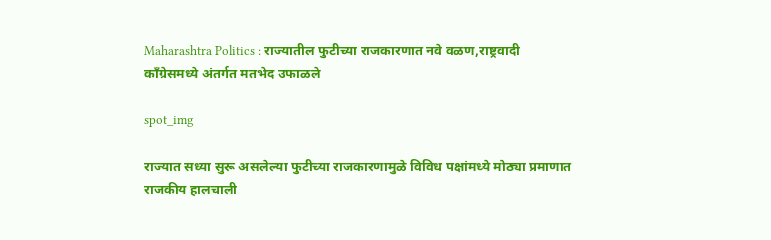Maharashtra Politics : राज्यातील फुटीच्या राजकारणात नवे वळण,राष्ट्रवादी काँग्रेसमध्ये अंतर्गत मतभेद उफाळले

spot_img

राज्यात सध्या सुरू असलेल्या फुटीच्या राजकारणामुळे विविध पक्षांमध्ये मोठ्या प्रमाणात राजकीय हालचाली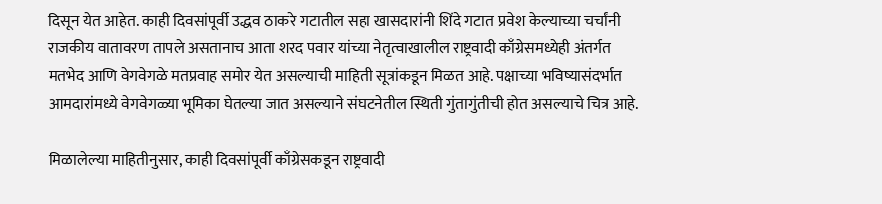दिसून येत आहेत. काही दिवसांपूर्वी उद्धव ठाकरे गटातील सहा खासदारांनी शिंदे गटात प्रवेश केल्याच्या चर्चांनी राजकीय वातावरण तापले असतानाच आता शरद पवार यांच्या नेतृत्वाखालील राष्ट्रवादी काँग्रेसमध्येही अंतर्गत मतभेद आणि वेगवेगळे मतप्रवाह समोर येत असल्याची माहिती सूत्रांकडून मिळत आहे. पक्षाच्या भविष्यासंदर्भात आमदारांमध्ये वेगवेगळ्या भूमिका घेतल्या जात असल्याने संघटनेतील स्थिती गुंतागुंतीची होत असल्याचे चित्र आहे.

मिळालेल्या माहितीनुसार, काही दिवसांपूर्वी काँग्रेसकडून राष्ट्रवादी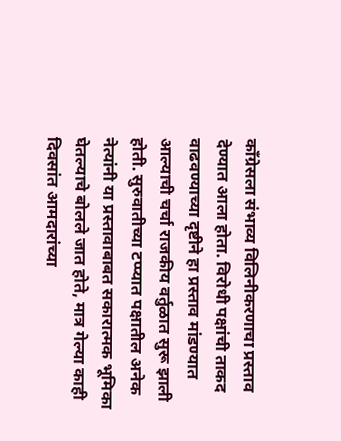काँग्रेसला संभाव्य विलिनीकरणाचा प्रस्ताव देण्यात आला होता. विरोधी पक्षांची ताकद वाढवण्याच्या दृष्टीने हा प्रस्ताव मांडण्यात आल्याची चर्चा राजकीय वर्तुळात सुरू झाली होती. सुरुवातीच्या टप्प्यात पक्षातील अनेक नेत्यांनी या प्रस्तावाबाबत सकारात्मक भूमिका घेतल्याचे बोलले जात होते, मात्र गेल्या काही दिवसांत आमदारांच्या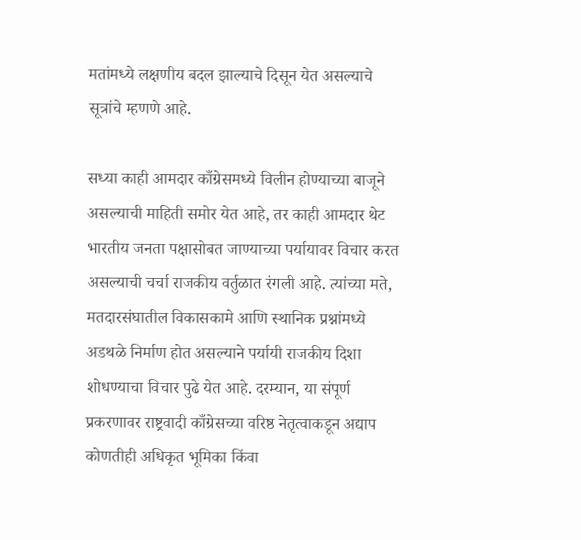मतांमध्ये लक्षणीय बदल झाल्याचे दिसून येत असल्याचे सूत्रांचे म्हणणे आहे.

सध्या काही आमदार काँग्रेसमध्ये विलीन होण्याच्या बाजूने असल्याची माहिती समोर येत आहे, तर काही आमदार थेट भारतीय जनता पक्षासोबत जाण्याच्या पर्यायावर विचार करत असल्याची चर्चा राजकीय वर्तुळात रंगली आहे. त्यांच्या मते, मतदारसंघातील विकासकामे आणि स्थानिक प्रश्नांमध्ये अडथळे निर्माण होत असल्याने पर्यायी राजकीय दिशा शोधण्याचा विचार पुढे येत आहे. दरम्यान, या संपूर्ण प्रकरणावर राष्ट्रवादी काँग्रेसच्या वरिष्ठ नेतृत्वाकडून अद्याप कोणतीही अधिकृत भूमिका किंवा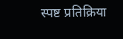स्पष्ट प्रतिक्रिया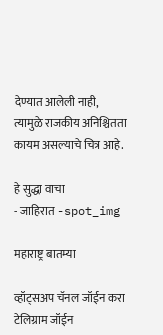देण्यात आलेली नाही, त्यामुळे राजकीय अनिश्चितता कायम असल्याचे चित्र आहे.

हे सुद्धा वाचा
- जाहिरात -spot_img

महाराष्ट्र बातम्या

व्हॉट्सअप चॅनल जॉईन करा
टेलिग्राम जॉईन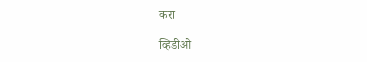करा

व्हिडीओ